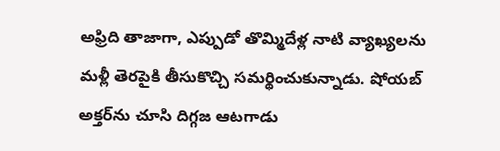అఫ్రిది తాజాగా, ఎప్పుడో తొమ్మిదేళ్ల నాటి వ్యాఖ్యలను మళ్లీ తెరపైకి తీసుకొచ్చి సమర్థించుకున్నాడు. షోయబ్ అక్తర్‌ను చూసి దిగ్గజ ఆటగాడు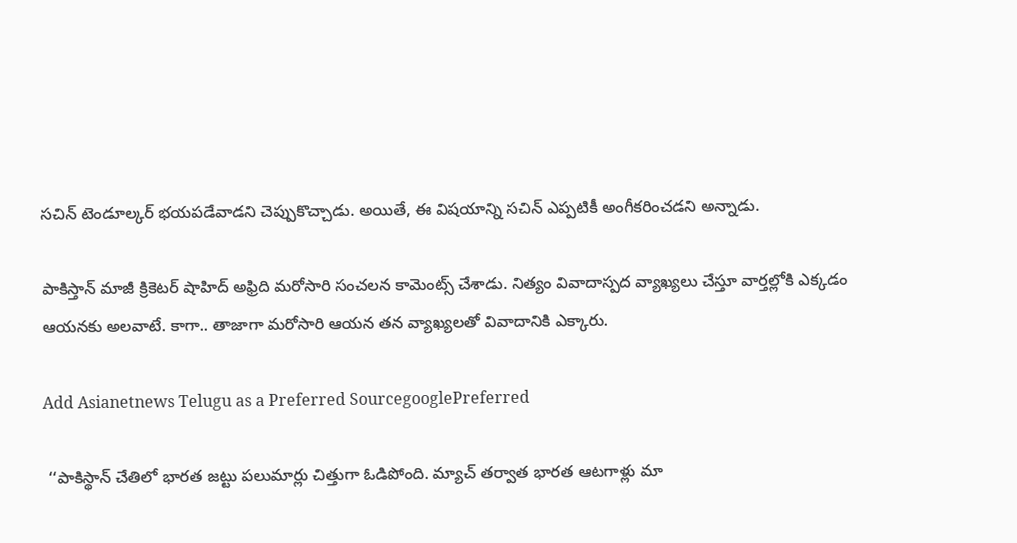సచిన్ టెండూల్కర్‌ భయపడేవాడని చెప్పుకొచ్చాడు. అయితే, ఈ విషయాన్ని సచిన్ ఎప్పటికీ అంగీకరించడని అన్నాడు.

పాకిస్తాన్ మాజీ క్రికెటర్ షాహిద్ అఫ్రిది మరోసారి సంచలన కామెంట్స్ చేశాడు. నిత్యం వివాదాస్పద వ్యాఖ్యలు చేస్తూ వార్తల్లోకి ఎక్కడం ఆయనకు అలవాటే. కాగా.. తాజాగా మరోసారి ఆయన తన వ్యాఖ్యలతో వివాదానికి ఎక్కారు.

Add Asianetnews Telugu as a Preferred SourcegooglePreferred

 ‘‘పాకిస్థాన్ చేతిలో భారత జట్టు పలుమార్లు చిత్తుగా ఓడిపోంది. మ్యాచ్ తర్వాత భారత ఆటగాళ్లు మా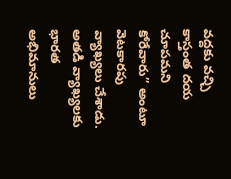వద్దకు వచ్చి కాస్తంత దయ చూపమని కోరేవారు’’ అంటూ వెటకారపు వ్యాఖ్యలు చేశాడు. అతడి వ్యాఖ్యలకు భారత అభిమానులు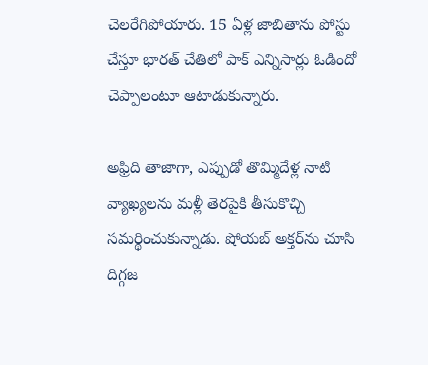చెలరేగిపోయారు. 15 ఏళ్ల జాబితాను పోస్టు చేస్తూ భారత్ చేతిలో పాక్ ఎన్నిసార్లు ఓడిందో చెప్పాలంటూ ఆటాడుకున్నారు.

అఫ్రిది తాజాగా, ఎప్పుడో తొమ్మిదేళ్ల నాటి వ్యాఖ్యలను మళ్లీ తెరపైకి తీసుకొచ్చి సమర్థించుకున్నాడు. షోయబ్ అక్తర్‌ను చూసి దిగ్గజ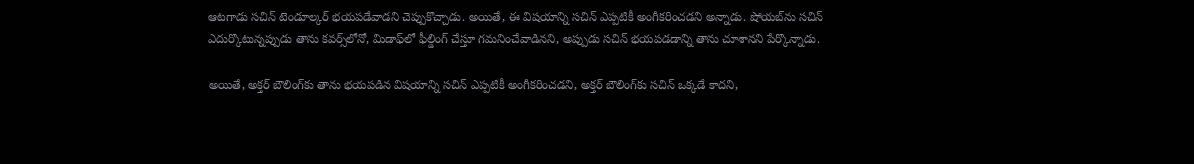ఆటగాడు సచిన్ టెండూల్కర్‌ భయపడేవాడని చెప్పుకొచ్చాడు. అయితే, ఈ విషయాన్ని సచిన్ ఎప్పటికీ అంగీకరించడని అన్నాడు. షోయబ్‌ను సచిన్ ఎదుర్కొటున్నప్పుడు తాను కవర్స్‌లోనో, మిడాఫ్‌లో ఫీల్డింగ్ చేస్తూ గమనించేవాడినని, అప్పుడు సచిన్ భయపడడాన్ని తాను చూశానని పేర్కొన్నాడు.

అయితే, అక్తర్ బౌలింగ్‌కు తాను భయపడిన విషయాన్ని సచిన్ ఎప్పటికీ అంగీకరించడని, అక్తర్ బౌలింగ్‌కు సచిన్ ఒక్కడే కాదని,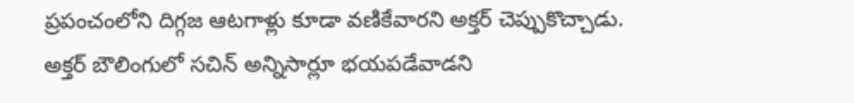ప్రపంచంలోని దిగ్గజ ఆటగాళ్లు కూడా వణికేవారని అక్తర్ చెప్పుకొచ్చాడు. అక్తర్ బౌలింగులో సచిన్ అన్నిసార్లూ భయపడేవాడని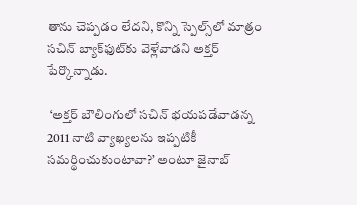తాను చెప్పడం లేదని, కొన్ని స్పెల్స్‌లో మాత్రం సచిన్‌ బ్యాక్‌ఫుట్‌కు వెళ్లేవాడని అక్తర్ పేర్కొన్నాడు.

 ‘అక్తర్ బౌలింగులో సచిన్ భయపడేవాడన్న 2011 నాటి వ్యాఖ్యలను ఇప్పటికీ సమర్థించుకుంటావా?’ అంటూ జైనాబ్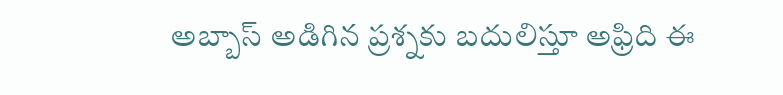అబ్బాస్ అడిగిన ప్రశ్నకు బదులిస్తూ అఫ్రిది ఈ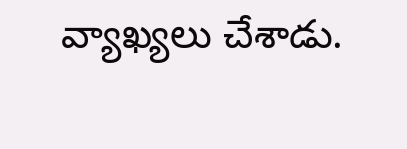వ్యాఖ్యలు చేశాడు.